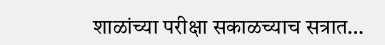शाळांच्या परीक्षा सकाळच्याच सत्रात…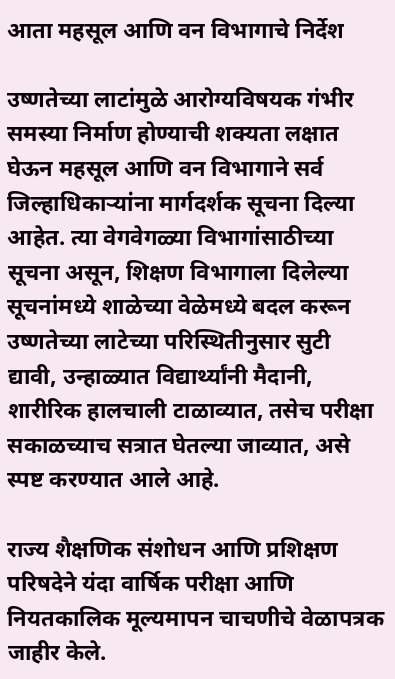आता महसूल आणि वन विभागाचे निर्देश

उष्णतेच्या लाटांमुळे आरोग्यविषयक गंभीर समस्या निर्माण होण्याची शक्यता लक्षात घेऊन महसूल आणि वन विभागाने सर्व जिल्हाधिकाऱ्यांना मार्गदर्शक सूचना दिल्या आहेत. त्या वेगवेगळ्या विभागांसाठीच्या सूचना असून, शिक्षण विभागाला दिलेल्या सूचनांमध्ये शाळेच्या वेळेमध्ये बदल करून उष्णतेच्या लाटेच्या परिस्थितीनुसार सुटी द्यावी, उन्हाळ्यात विद्यार्थ्यांनी मैदानी, शारीरिक हालचाली टाळाव्यात, तसेच परीक्षा सकाळच्याच सत्रात घेतल्या जाव्यात, असे स्पष्ट करण्यात आले आहे.

राज्य शैक्षणिक संशोधन आणि प्रशिक्षण परिषदेने यंदा वार्षिक परीक्षा आणि नियतकालिक मूल्यमापन चाचणीचे वेळापत्रक जाहीर केले.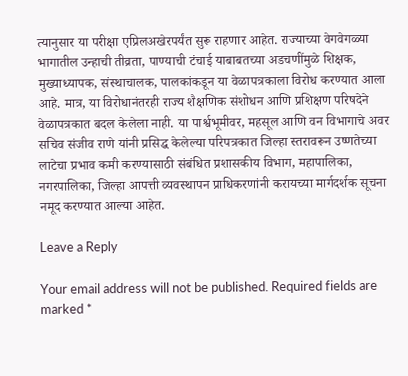त्यानुसार या परीक्षा एप्रिलअखेरपर्यंत सुरू राहणार आहेत. राज्याच्या वेगवेगळ्या भागातील उन्हाची तीव्रता, पाण्याची टंचाई याबाबतच्या अडचणींमुळे शिक्षक, मुख्याध्यापक, संस्थाचालक, पालकांकडून या वेळापत्रकाला विरोध करण्यात आला आहे. मात्र, या विरोधानंतरही राज्य शैक्षणिक संशोधन आणि प्रशिक्षण परिषदेने वेळापत्रकात बदल केलेला नाही. या पार्श्वभूमीवर, महसूल आणि वन विभागाचे अवर सचिव संजीव राणे यांनी प्रसिद्ध केलेल्या परिपत्रकात जिल्हा स्तरावरून उष्णतेच्या लाटेचा प्रभाव कमी करण्यासाठी संबंधित प्रशासकीय विभाग, महापालिका, नगरपालिका, जिल्हा आपत्ती व्यवस्थापन प्राधिकरणांनी करायच्या मार्गदर्शक सूचना नमूद करण्यात आल्या आहेत.

Leave a Reply

Your email address will not be published. Required fields are marked *